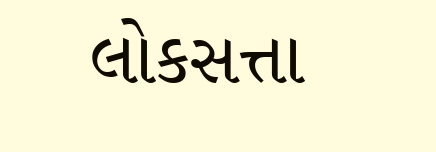લોકસત્તા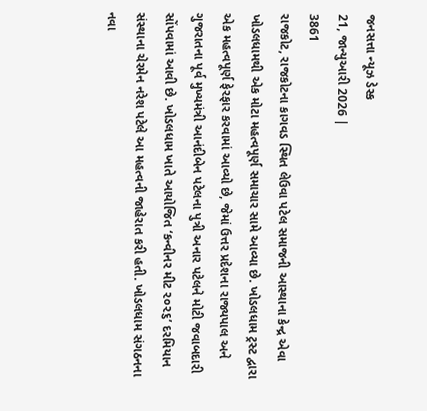જનસત્તા ન્યૂઝ ડેસ્ક
21, જાન્યુઆરી 2026 |
3861
રાજકોટ, રાજકોટના કાગવડ સ્થિત લેઉવા પટેલ સમાજની આસ્થાના કેન્દ્ર એવા ખોડલધામથી એક મોટા મહત્વપૂર્ણ સમાચાર સામે આવ્યા છે. ખોડલધામ ટ્રસ્ટ દ્વારા એક મહત્વપૂર્ણ ફેરફાર કરવામાં આવ્યો છે, જેમાં ઉત્તર પ્રદેશના રાજ્યપાલ અને ગુજરાતના પૂર્વ મુખ્યમંત્રી આનંદીબેન પટેલના પુત્રી અનાર પટેલને મોટી જવાબદારી સોંપવામાં આવી છે. ખોડલધામ ખાતે આયોજિત ‘કન્વીનર મીટ ૨૦૨૬’ દરમિયાન સંસ્થાના ચેરમેન નરેશ પટેલે આ મહત્વની જાહેરાત કરી હતી. ખોડલધામ સંગઠનના નવા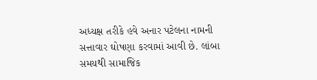અધ્યક્ષ તરીકે હવે અનાર પટેલના નામની સત્તાવાર ઘોષણા કરવામાં આવી છે. લાંબા સમયથી સામાજિક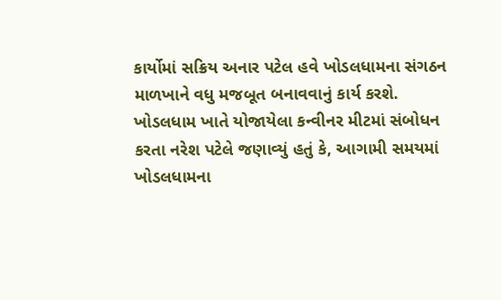કાર્યોમાં સક્રિય અનાર પટેલ હવે ખોડલધામના સંગઠન માળખાને વધુ મજબૂત બનાવવાનું કાર્ય કરશે. ખોડલધામ ખાતે યોજાયેલા કન્વીનર મીટમાં સંબોધન કરતા નરેશ પટેલે જણાવ્યું હતું કે, આગામી સમયમાં ખોડલધામના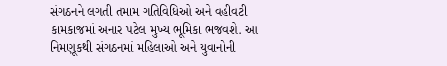સંગઠનને લગતી તમામ ગતિવિધિઓ અને વહીવટી કામકાજમાં અનાર પટેલ મુખ્ય ભૂમિકા ભજવશે. આ નિમણૂકથી સંગઠનમાં મહિલાઓ અને યુવાનોની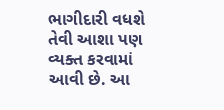ભાગીદારી વધશે તેવી આશા પણ વ્યક્ત કરવામાં આવી છે. આ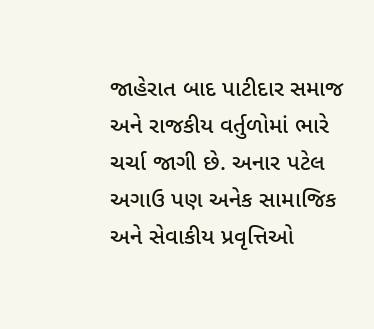જાહેરાત બાદ પાટીદાર સમાજ અને રાજકીય વર્તુળોમાં ભારે ચર્ચા જાગી છે. અનાર પટેલ અગાઉ પણ અનેક સામાજિક અને સેવાકીય પ્રવૃત્તિઓ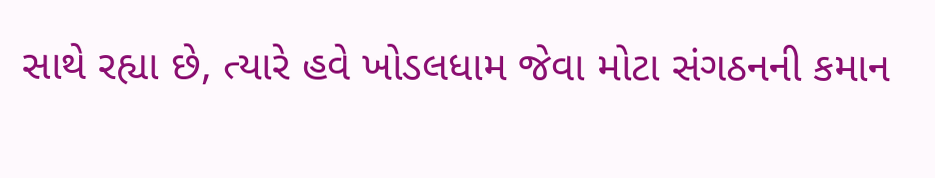સાથે રહ્યા છે, ત્યારે હવે ખોડલધામ જેવા મોટા સંગઠનની કમાન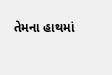તેમના હાથમાં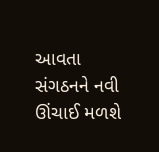આવતા સંગઠનને નવી ઊંચાઈ મળશે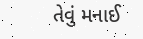તેવું મનાઈ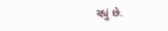રહ્યું છે.